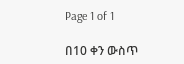Page 1 of 1

በ10 ቀን ውስጥ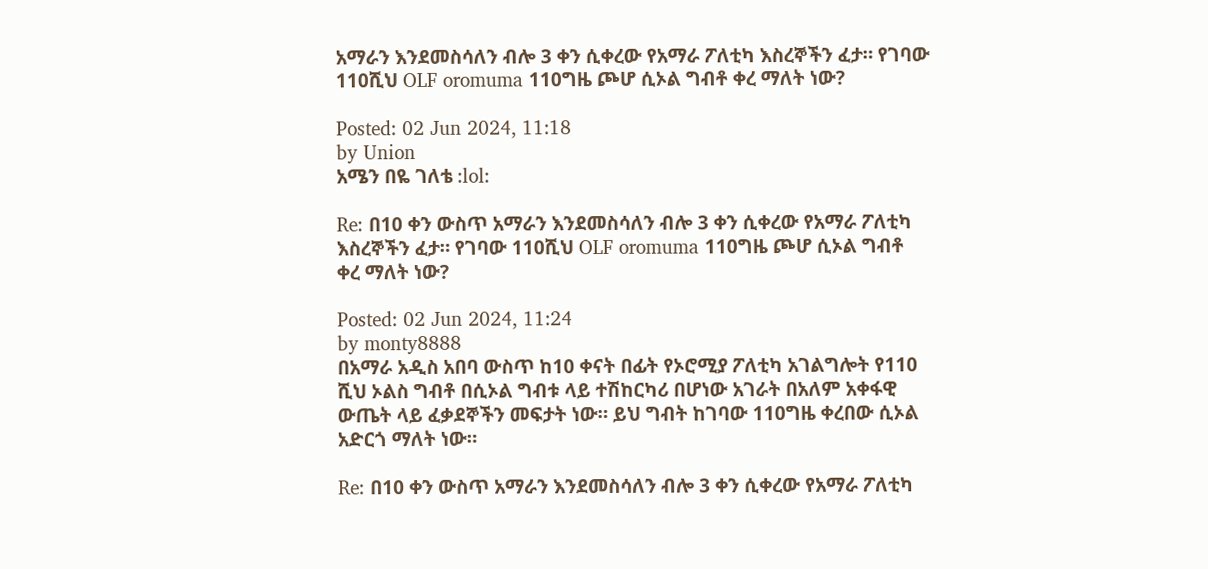አማራን እንደመስሳለን ብሎ 3 ቀን ሲቀረው የአማራ ፖለቲካ እስረኞችን ፈታ። የገባው 110ሺህ OLF oromuma 110ግዜ ጮሆ ሲኦል ግብቶ ቀረ ማለት ነው?

Posted: 02 Jun 2024, 11:18
by Union
አሜን በዬ ገለቴ :lol:

Re: በ10 ቀን ውስጥ አማራን እንደመስሳለን ብሎ 3 ቀን ሲቀረው የአማራ ፖለቲካ እስረኞችን ፈታ። የገባው 110ሺህ OLF oromuma 110ግዜ ጮሆ ሲኦል ግብቶ ቀረ ማለት ነው?

Posted: 02 Jun 2024, 11:24
by monty8888
በአማራ አዲስ አበባ ውስጥ ከ10 ቀናት በፊት የኦሮሚያ ፖለቲካ አገልግሎት የ110 ሺህ ኦልስ ግብቶ በሲኦል ግብቱ ላይ ተሽከርካሪ በሆነው አገራት በአለም አቀፋዊ ውጤት ላይ ፈቃደኞችን መፍታት ነው። ይህ ግብት ከገባው 110ግዜ ቀረበው ሲኦል አድርጎ ማለት ነው።

Re: በ10 ቀን ውስጥ አማራን እንደመስሳለን ብሎ 3 ቀን ሲቀረው የአማራ ፖለቲካ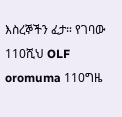እስረኞችን ፈታ። የገባው 110ሺህ OLF oromuma 110ግዜ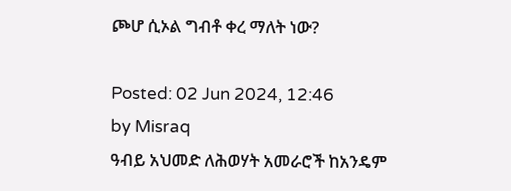ጮሆ ሲኦል ግብቶ ቀረ ማለት ነው?

Posted: 02 Jun 2024, 12:46
by Misraq
ዓብይ አህመድ ለሕወሃት አመራሮች ከአንዴም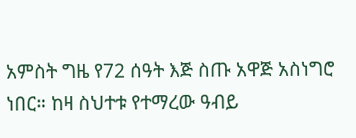አምስት ግዜ የ72 ሰዓት እጅ ስጡ አዋጅ አስነግሮ ነበር። ከዛ ስህተቱ የተማረው ዓብይ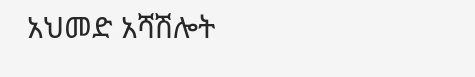አህመድ አሻሽሎት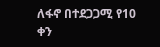ለፋኖ በተደጋጋሚ የ10 ቀን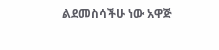ልደመስሳችሁ ነው አዋጅ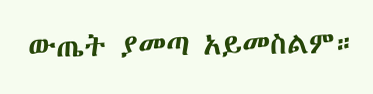ውጤት ያመጣ አይመስልም።